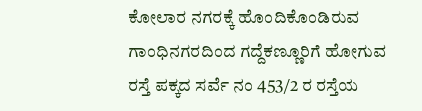ಕೋಲಾರ ನಗರಕ್ಕೆ ಹೊಂದಿಕೊಂಡಿರುವ ಗಾಂಧಿನಗರದಿಂದ ಗದ್ದೆಕಣ್ಣೂರಿಗೆ ಹೋಗುವ ರಸ್ತೆ ಪಕ್ಕದ ಸರ್ವೆ ನಂ 453/2 ರ ರಸ್ತೆಯ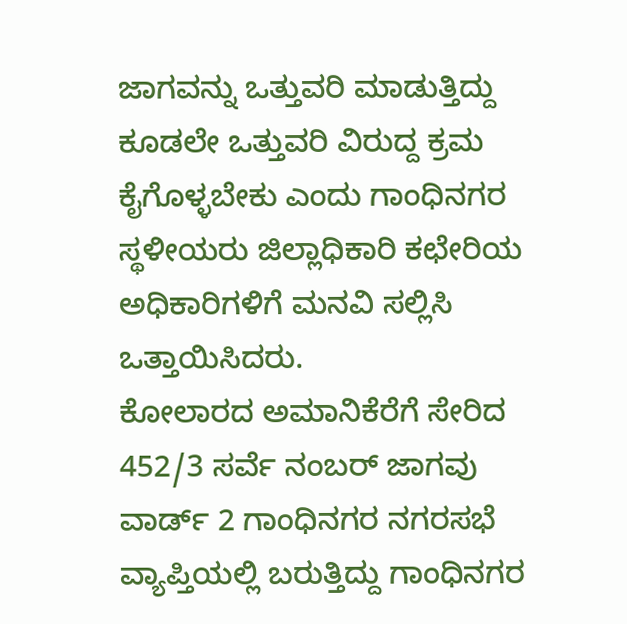ಜಾಗವನ್ನು ಒತ್ತುವರಿ ಮಾಡುತ್ತಿದ್ದು ಕೂಡಲೇ ಒತ್ತುವರಿ ವಿರುದ್ದ ಕ್ರಮ ಕೈಗೊಳ್ಳಬೇಕು ಎಂದು ಗಾಂಧಿನಗರ ಸ್ಥಳೀಯರು ಜಿಲ್ಲಾಧಿಕಾರಿ ಕಛೇರಿಯ ಅಧಿಕಾರಿಗಳಿಗೆ ಮನವಿ ಸಲ್ಲಿಸಿ ಒತ್ತಾಯಿಸಿದರು.
ಕೋಲಾರದ ಅಮಾನಿಕೆರೆಗೆ ಸೇರಿದ 452/3 ಸರ್ವೆ ನಂಬರ್ ಜಾಗವು ವಾರ್ಡ್ 2 ಗಾಂಧಿನಗರ ನಗರಸಭೆ ವ್ಯಾಪ್ತಿಯಲ್ಲಿ ಬರುತ್ತಿದ್ದು ಗಾಂಧಿನಗರ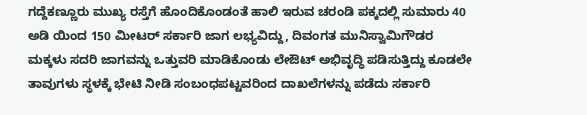ಗದ್ದೆಕಣ್ಣೂರು ಮುಖ್ಯ ರಸ್ತೆಗೆ ಹೊಂದಿಕೊಂಡಂತೆ ಹಾಲಿ ಇರುವ ಚರಂಡಿ ಪಕ್ಕದಲ್ಲಿ ಸುಮಾರು 40 ಅಡಿ ಯಿಂದ 150 ಮೀಟರ್ ಸರ್ಕಾರಿ ಜಾಗ ಲಭ್ಯವಿದ್ದು, ದಿವಂಗತ ಮುನಿಸ್ವಾಮಿಗೌಡರ ಮಕ್ಕಳು ಸದರಿ ಜಾಗವನ್ನು ಒತ್ತುವರಿ ಮಾಡಿಕೊಂಡು ಲೇಔಟ್ ಅಭಿವೃದ್ಧಿ ಪಡಿಸುತ್ತಿದ್ದು ಕೂಡಲೇ ತಾವುಗಳು ಸ್ಥಳಕ್ಕೆ ಭೇಟಿ ನೀಡಿ ಸಂಬಂಧಪಟ್ಟವರಿಂದ ದಾಖಲೆಗಳನ್ನು ಪಡೆದು ಸರ್ಕಾರಿ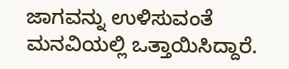ಜಾಗವನ್ನು ಉಳಿಸುವಂತೆ ಮನವಿಯಲ್ಲಿ ಒತ್ತಾಯಿಸಿದ್ದಾರೆ.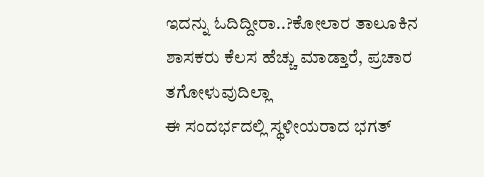ಇದನ್ನು ಓದಿದ್ದೀರಾ..?ಕೋಲಾರ ತಾಲೂಕಿನ ಶಾಸಕರು ಕೆಲಸ ಹೆಚ್ಚು ಮಾಡ್ತಾರೆ, ಪ್ರಚಾರ ತಗೋಳುವುದಿಲ್ಲಾ
ಈ ಸಂದರ್ಭದಲ್ಲಿ ಸ್ಥಳೀಯರಾದ ಭಗತ್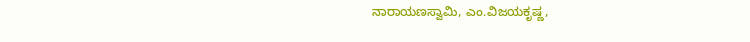ನಾರಾಯಣಸ್ವಾಮಿ, ಎಂ.ವಿಜಯಕೃಷ್ಣ,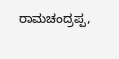ರಾಮಚಂದ್ರಪ್ಪ,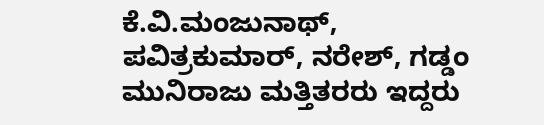ಕೆ.ವಿ.ಮಂಜುನಾಥ್, ಪವಿತ್ರಕುಮಾರ್, ನರೇಶ್, ಗಡ್ಡಂ ಮುನಿರಾಜು ಮತ್ತಿತರರು ಇದ್ದರು